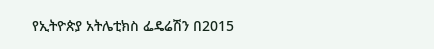የኢትዮጵያ አትሌቲክስ ፌዴሬሽን በ2015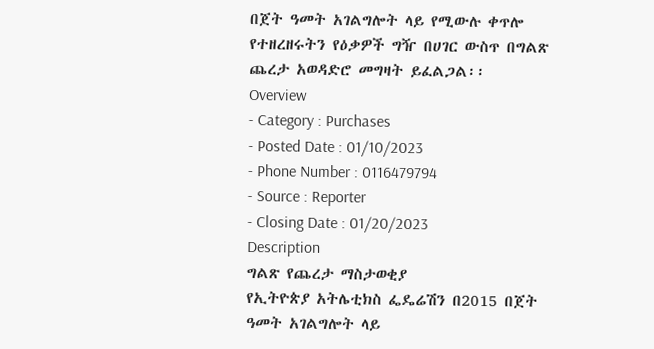በጀት ዓመት አገልግሎት ላይ የሚውሉ ቀጥሎ የተዘረዘሩትን የዕቃዎች ግዥ በሀገር ውስጥ በግልጽ ጨረታ አወዳድሮ መግዛት ይፈልጋል፡፡
Overview
- Category : Purchases
- Posted Date : 01/10/2023
- Phone Number : 0116479794
- Source : Reporter
- Closing Date : 01/20/2023
Description
ግልጽ የጨረታ ማስታወቂያ
የኢትዮጵያ አትሌቲክስ ፌዴሬሽን በ2015 በጀት ዓመት አገልግሎት ላይ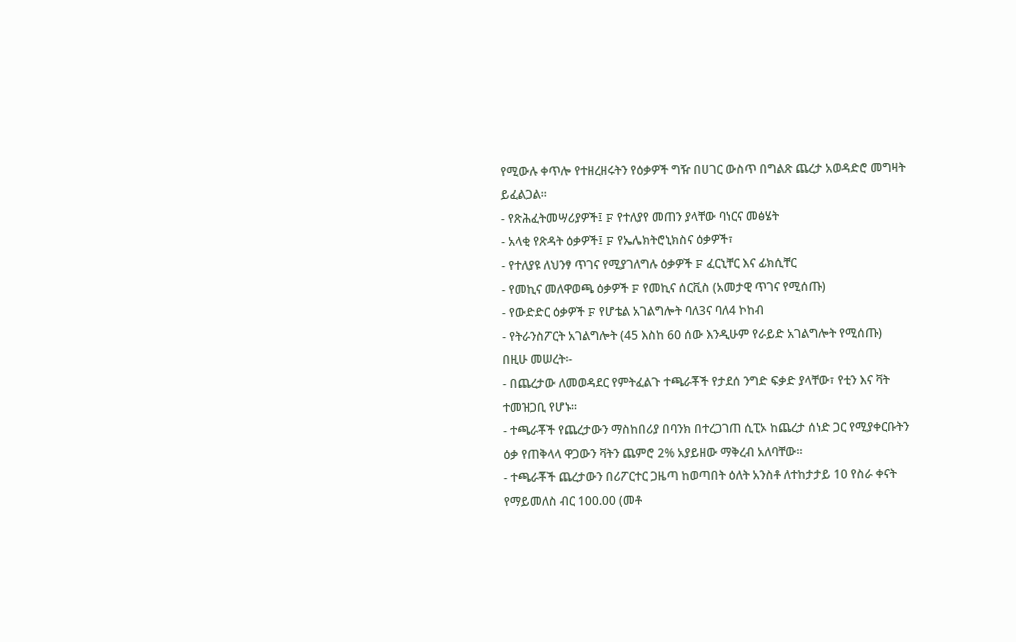የሚውሉ ቀጥሎ የተዘረዘሩትን የዕቃዎች ግዥ በሀገር ውስጥ በግልጽ ጨረታ አወዳድሮ መግዛት ይፈልጋል፡፡
- የጽሕፈትመሣሪያዎች፤ F የተለያየ መጠን ያላቸው ባነርና መፅሄት
- አላቂ የጽዳት ዕቃዎች፤ F የኤሌክትሮኒክስና ዕቃዎች፣
- የተለያዩ ለህንፃ ጥገና የሚያገለግሉ ዕቃዎች F ፈርኒቸር እና ፊክሲቸር
- የመኪና መለዋወጫ ዕቃዎች F የመኪና ሰርቪስ (አመታዊ ጥገና የሚሰጡ)
- የውድድር ዕቃዎች F የሆቴል አገልግሎት ባለ3ና ባለ4 ኮከብ
- የትራንስፖርት አገልግሎት (45 እስከ 60 ሰው እንዲሁም የራይድ አገልግሎት የሚሰጡ)
በዚሁ መሠረት፡-
- በጨረታው ለመወዳደር የምትፈልጉ ተጫራቾች የታደሰ ንግድ ፍቃድ ያላቸው፣ የቲን እና ቫት ተመዝጋቢ የሆኑ፡፡
- ተጫራቾች የጨረታውን ማስከበሪያ በባንክ በተረጋገጠ ሲፒኦ ከጨረታ ሰነድ ጋር የሚያቀርቡትን ዕቃ የጠቅላላ ዋጋውን ቫትን ጨምሮ 2% አያይዘው ማቅረብ አለባቸው፡፡
- ተጫራቾች ጨረታውን በሪፖርተር ጋዜጣ ከወጣበት ዕለት አንስቶ ለተከታታይ 10 የስራ ቀናት የማይመለስ ብር 100.00 (መቶ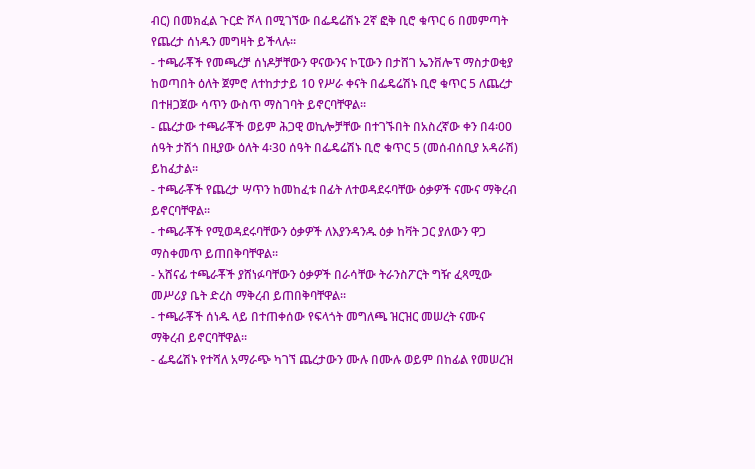ብር) በመክፈል ጉርድ ሾላ በሚገኘው በፌዴሬሽኑ 2ኛ ፎቅ ቢሮ ቁጥር 6 በመምጣት የጨረታ ሰነዱን መግዛት ይችላሉ፡፡
- ተጫራቾች የመጫረቻ ሰነዶቻቸውን ዋናውንና ኮፒውን በታሸገ ኤንቨሎፕ ማስታወቂያ ከወጣበት ዕለት ጀምሮ ለተከታታይ 10 የሥራ ቀናት በፌዴሬሽኑ ቢሮ ቁጥር 5 ለጨረታ በተዘጋጀው ሳጥን ውስጥ ማስገባት ይኖርባቸዋል፡፡
- ጨረታው ተጫራቾች ወይም ሕጋዊ ወኪሎቻቸው በተገኙበት በአስረኛው ቀን በ4፡00 ሰዓት ታሽጎ በዚያው ዕለት 4፡30 ሰዓት በፌዴሬሽኑ ቢሮ ቁጥር 5 (መሰብሰቢያ አዳራሽ) ይከፈታል፡፡
- ተጫራቾች የጨረታ ሣጥን ከመከፈቱ በፊት ለተወዳደሩባቸው ዕቃዎች ናሙና ማቅረብ ይኖርባቸዋል፡፡
- ተጫራቾች የሚወዳደሩባቸውን ዕቃዎች ለእያንዳንዱ ዕቃ ከቫት ጋር ያለውን ዋጋ ማስቀመጥ ይጠበቅባቸዋል፡፡
- አሸናፊ ተጫራቾች ያሸነፉባቸውን ዕቃዎች በራሳቸው ትራንስፖርት ግዥ ፈጻሚው መሥሪያ ቤት ድረስ ማቅረብ ይጠበቅባቸዋል፡፡
- ተጫራቾች ሰነዱ ላይ በተጠቀሰው የፍላጎት መግለጫ ዝርዝር መሠረት ናሙና ማቅረብ ይኖርባቸዋል፡፡
- ፌዴሬሽኑ የተሻለ አማራጭ ካገኘ ጨረታውን ሙሉ በሙሉ ወይም በከፊል የመሠረዝ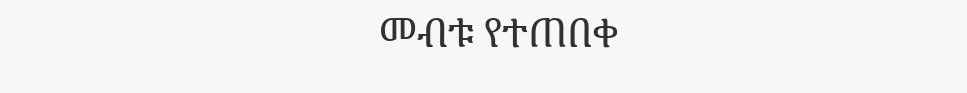መብቱ የተጠበቀ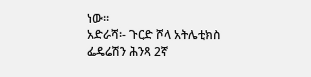ነው፡፡
አድራሻ፡- ጉርድ ሾላ አትሌቲክስ ፌዴሬሽን ሕንጻ 2ኛ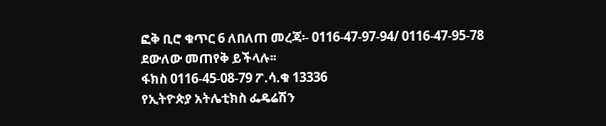ፎቅ ቢሮ ቁጥር 6 ለበለጠ መረጃ፡- 0116-47-97-94/ 0116-47-95-78 ደውለው መጠየቅ ይችላሉ፡፡
ፋክስ 0116-45-08-79 ፖ.ሳ.ቁ 13336
የኢትዮጵያ አትሌቲክስ ፌዴሬሽን